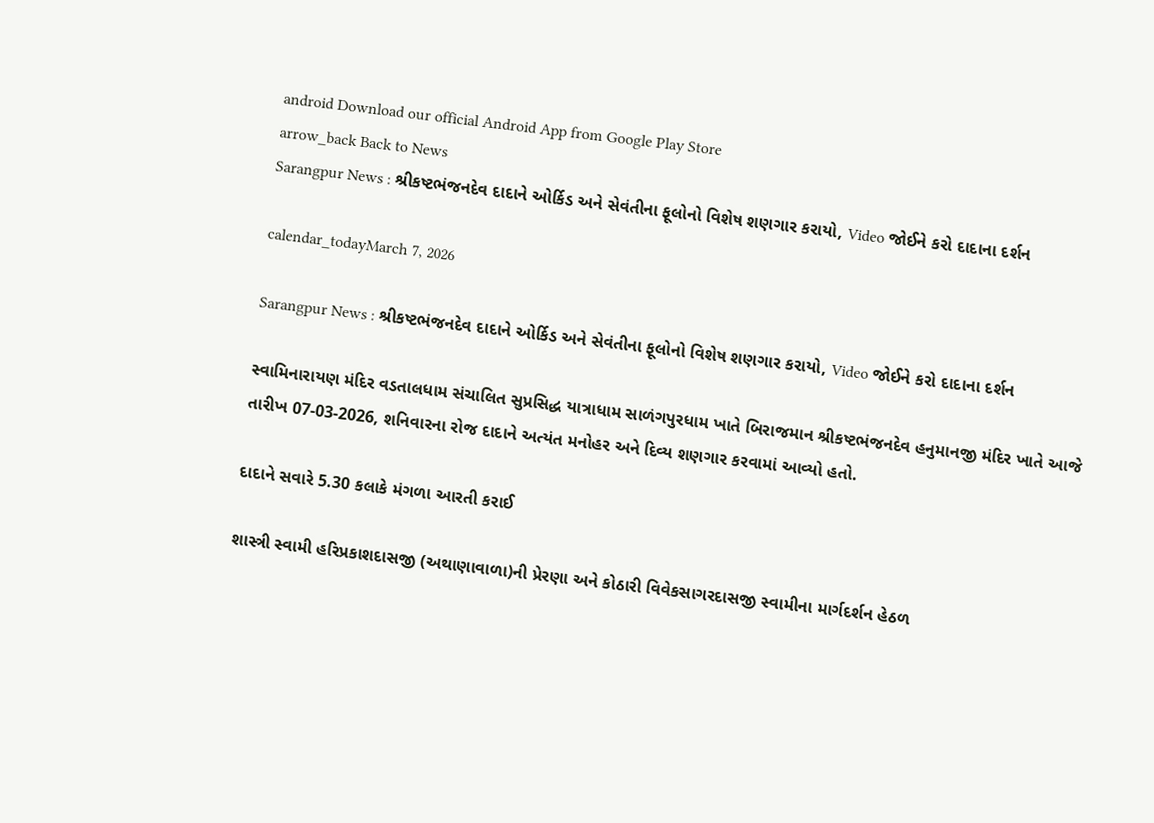android Download our official Android App from Google Play Store
arrow_back Back to News
Sarangpur News : શ્રીકષ્ટભંજનદેવ દાદાને ઓર્કિડ અને સેવંતીના ફૂલોનો વિશેષ શણગાર કરાયો, Video જોઈને કરો દાદાના દર્શન

calendar_todayMarch 7, 2026

Sarangpur News : શ્રીકષ્ટભંજનદેવ દાદાને ઓર્કિડ અને સેવંતીના ફૂલોનો વિશેષ શણગાર કરાયો, Video જોઈને કરો દાદાના દર્શન

સ્વામિનારાયણ મંદિર વડતાલધામ સંચાલિત સુપ્રસિદ્ધ યાત્રાધામ સાળંગપુરધામ ખાતે બિરાજમાન શ્રીકષ્ટભંજનદેવ હનુમાનજી મંદિર ખાતે આજે તારીખ 07-03-2026, શનિવારના રોજ દાદાને અત્યંત મનોહર અને દિવ્ય શણગાર કરવામાં આવ્યો હતો.

દાદાને સવારે 5.30 કલાકે મંગળા આરતી કરાઈ

શાસ્ત્રી સ્વામી હરિપ્રકાશદાસજી (અથાણાવાળા)ની પ્રેરણા અને કોઠારી વિવેકસાગરદાસજી સ્વામીના માર્ગદર્શન હેઠળ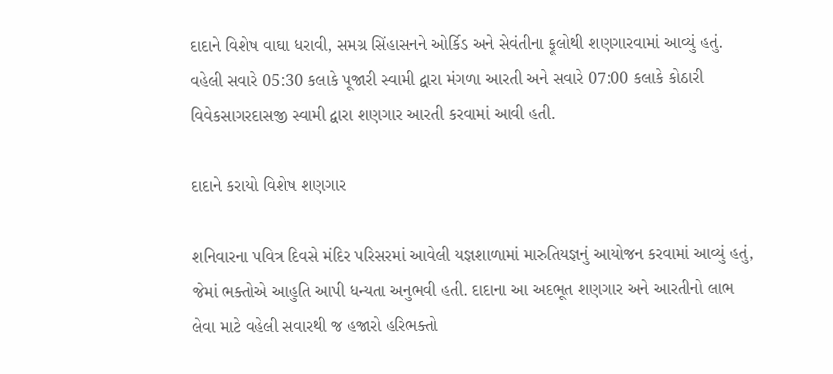દાદાને વિશેષ વાઘા ધરાવી, સમગ્ર સિંહાસનને ઓર્કિડ અને સેવંતીના ફૂલોથી શણગારવામાં આવ્યું હતું. વહેલી સવારે 05:30 કલાકે પૂજારી સ્વામી દ્વારા મંગળા આરતી અને સવારે 07:00 કલાકે કોઠારી વિવેકસાગરદાસજી સ્વામી દ્વારા શણગાર આરતી કરવામાં આવી હતી.

દાદાને કરાયો વિશેષ શણગાર

શનિવારના પવિત્ર દિવસે મંદિર પરિસરમાં આવેલી યજ્ઞશાળામાં મારુતિયજ્ઞનું આયોજન કરવામાં આવ્યું હતું, જેમાં ભક્તોએ આહુતિ આપી ધન્યતા અનુભવી હતી. દાદાના આ અદભૂત શણગાર અને આરતીનો લાભ લેવા માટે વહેલી સવારથી જ હજારો હરિભક્તો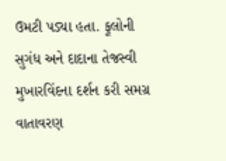ઉમટી પડ્યા હતા. ફૂલોની સુગંધ અને દાદાના તેજસ્વી મુખારવિંદના દર્શન કરી સમગ્ર વાતાવરણ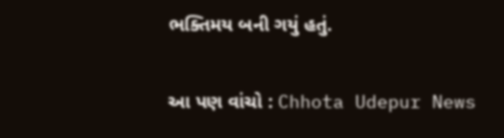ભક્તિમય બની ગયું હતું.


આ પણ વાંચો : Chhota Udepur News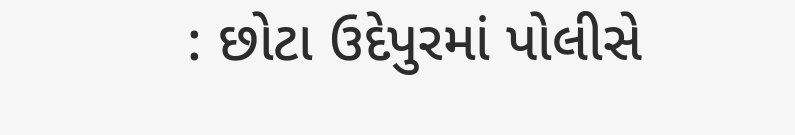: છોટા ઉદેપુરમાં પોલીસે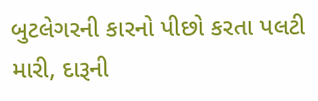બુટલેગરની કારનો પીછો કરતા પલટી મારી, દારૂની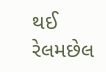થઈ રેલમછેલ